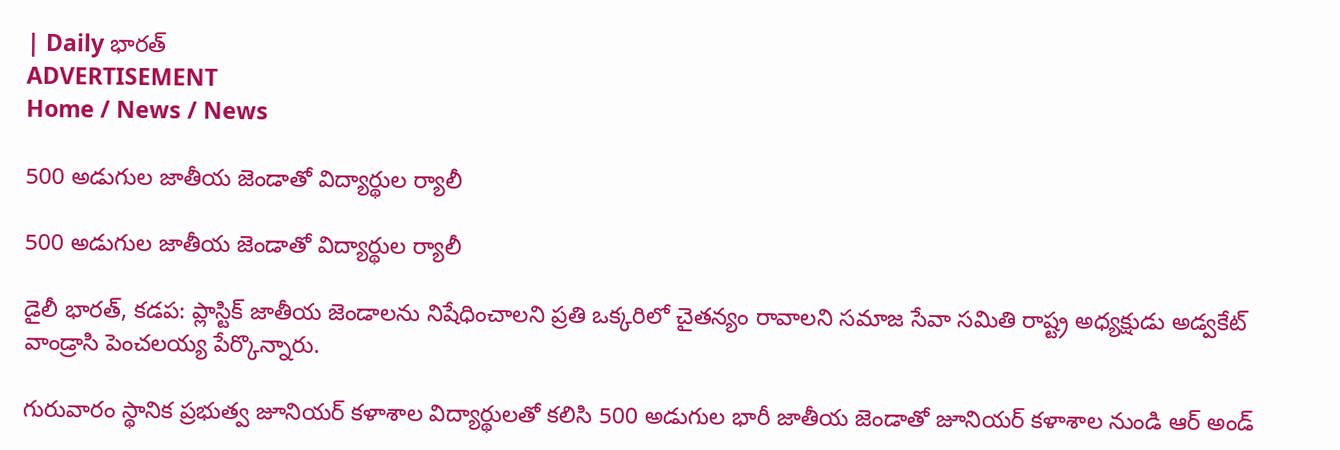| Daily భారత్
ADVERTISEMENT
Home / News / News

500 అడుగుల జాతీయ జెండాతో విద్యార్థుల ర్యాలీ

500 అడుగుల జాతీయ జెండాతో విద్యార్థుల ర్యాలీ

డైలీ భారత్, కడప: ప్లాస్టిక్ జాతీయ జెండాలను నిషేధించాలని ప్రతి ఒక్కరిలో చైతన్యం రావాలని సమాజ సేవా సమితి రాష్ట్ర అధ్యక్షుడు అడ్వకేట్ వాండ్రాసి పెంచలయ్య పేర్కొన్నారు.

గురువారం స్థానిక ప్రభుత్వ జూనియర్ కళాశాల విద్యార్థులతో కలిసి 500 అడుగుల భారీ జాతీయ జెండాతో జూనియర్ కళాశాల నుండి ఆర్ అండ్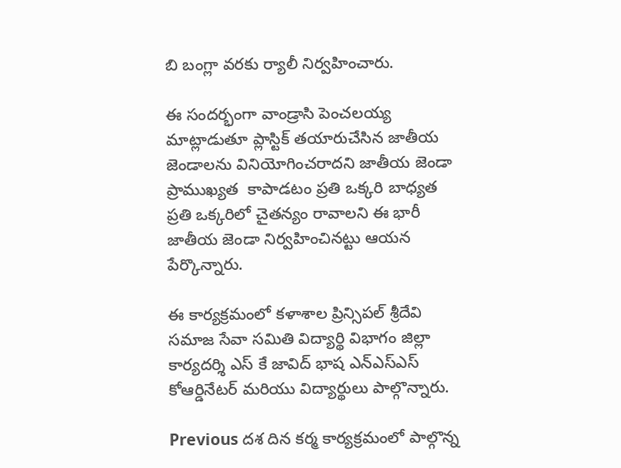బి బంగ్లా వరకు ర్యాలీ నిర్వహించారు.

ఈ సందర్భంగా వాండ్రాసి పెంచలయ్య మాట్లాడుతూ ప్లాస్టిక్ తయారుచేసిన జాతీయ జెండాలను వినియోగించరాదని జాతీయ జెండా ప్రాముఖ్యత  కాపాడటం ప్రతి ఒక్కరి బాధ్యత ప్రతి ఒక్కరిలో చైతన్యం రావాలని ఈ భారీ జాతీయ జెండా నిర్వహించినట్టు ఆయన పేర్కొన్నారు.

ఈ కార్యక్రమంలో కళాశాల ప్రిన్సిపల్ శ్రీదేవి సమాజ సేవా సమితి విద్యార్థి విభాగం జిల్లా కార్యదర్శి ఎస్ కే జావిద్ భాష ఎన్ఎస్ఎస్ కోఆర్డినేటర్ మరియు విద్యార్థులు పాల్గొన్నారు.

Previous దశ దిన కర్మ కార్యక్రమంలో పాల్గొన్న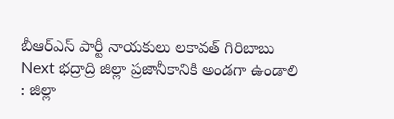బీఆర్ఎస్ పార్టీ నాయకులు లకావత్ గిరిబాబు
Next భద్రాద్రి జిల్లా ప్రజానీకానికి అండగా ఉండాలి : జిల్లా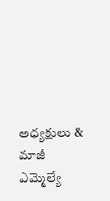అధ్యక్షులు & మాజీ ఎమ్మెల్యే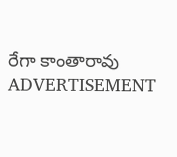రేగా కాంతారావు
ADVERTISEMENT